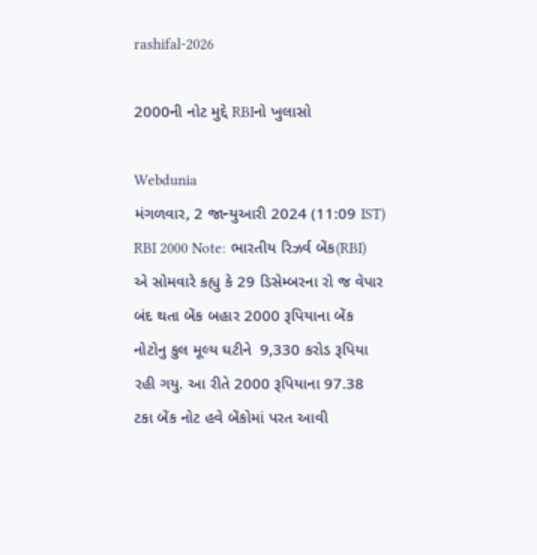rashifal-2026

2000ની નોટ મુદ્દે RBIનો ખુલાસો

Webdunia
મંગળવાર, 2 જાન્યુઆરી 2024 (11:09 IST)
RBI 2000 Note: ભારતીય રિઝર્વ બેંક(RBI) એ સોમવારે કહ્યુ કે 29 ડિસેમ્બરના રો જ વેપાર બંદ થતા બેંક બહાર 2000 રૂપિયાના બેંક નોટોનુ કુલ મૂલ્ય ઘટીને  9,330 કરોડ રૂપિયા રહી ગયુ. આ રીતે 2000 રૂપિયાના 97.38 ટકા બેંક નોટ હવે બેંકોમાં પરત આવી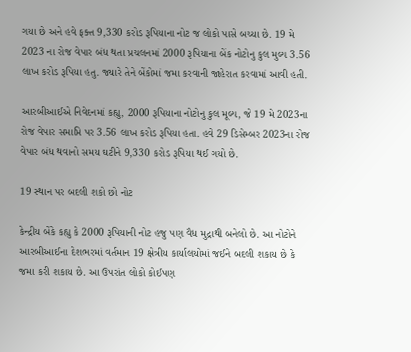ગયા છે અને હવે ફક્ત 9,330 કરોડ રૂપિયાના નોટ જ લોકો પાસે બચ્યા છે. 19 મે 2023 ના રોજ વેપાર બંધ થતા પ્રચલનમાં 2000 રૂપિયાના બેંક નોટોનુ કુલ મુલ્ય 3.56 લાખ કરોડ રૂપિયા હતુ. જ્યારે તેને બેંકોમાં જમા કરવાની જાહેરાત કરવામાં આવી હતી.

આરબીઆઈએ નિવેદનમાં કહ્યુ, 2000 રૂપિયાના નોટોનુ કુલ મૂલ્ય, જે 19 મે 2023ના રોજ વેપાર સમાપ્તિ પર 3.56 લાખ કરોડ રૂપિયા હતા. હવે 29 ડિસેમ્બર 2023ના રોજ વેપાર બંધ થવાનો સમય ઘટીને 9,330 કરોડ રૂપિયા થઈ ગયો છે.

19 સ્થાન પર બદલી શકો છો નોટ

કેન્દ્રીય બેંકે કહ્યુ કે 2000 રૂપિયાની નોટ હજુ પણ વૈધ મુદ્રાથી બનેલો છે. આ નોટોને આરબીઆઈના દેશભરમાં વર્તમાન 19 ક્ષેત્રીય કાર્યાલયોમાં જઈને બદલી શકાય છે કે જમા કરી શકાય છે. આ ઉપરાંત લોકો કોઈપણ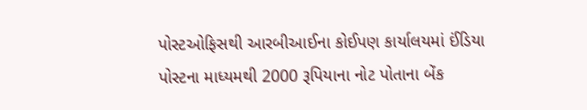પોસ્ટઓફિસથી આરબીઆઈના કોઈપણ કાર્યાલયમાં ઈંડિયા પોસ્ટના માધ્યમથી 2000 રૂપિયાના નોટ પોતાના બેંક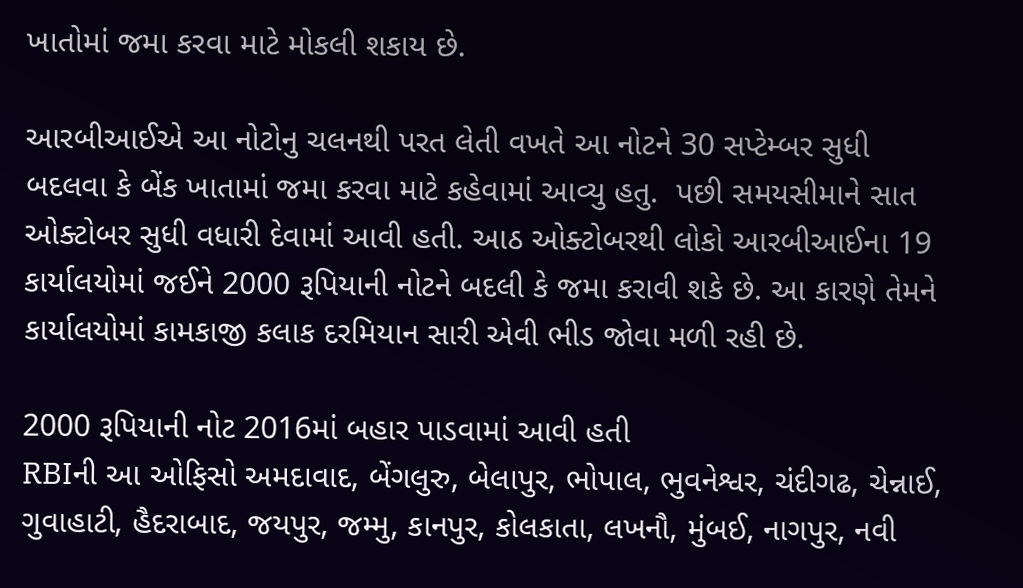ખાતોમાં જમા કરવા માટે મોકલી શકાય છે.

આરબીઆઈએ આ નોટોનુ ચલનથી પરત લેતી વખતે આ નોટને 30 સપ્ટેમ્બર સુધી બદલવા કે બેંક ખાતામાં જમા કરવા માટે કહેવામાં આવ્યુ હતુ.  પછી સમયસીમાને સાત ઓક્ટોબર સુધી વધારી દેવામાં આવી હતી. આઠ ઓક્ટોબરથી લોકો આરબીઆઈના 19 કાર્યાલયોમાં જઈને 2000 રૂપિયાની નોટને બદલી કે જમા કરાવી શકે છે. આ કારણે તેમને કાર્યાલયોમાં કામકાજી કલાક દરમિયાન સારી એવી ભીડ જોવા મળી રહી છે.

2000 રૂપિયાની નોટ 2016માં બહાર પાડવામાં આવી હતી
RBIની આ ઓફિસો અમદાવાદ, બેંગલુરુ, બેલાપુર, ભોપાલ, ભુવનેશ્વર, ચંદીગઢ, ચેન્નાઈ, ગુવાહાટી, હૈદરાબાદ, જયપુર, જમ્મુ, કાનપુર, કોલકાતા, લખનૌ, મુંબઈ, નાગપુર, નવી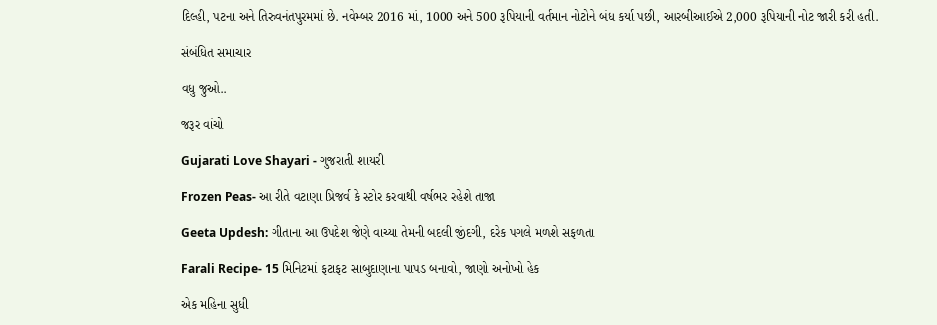દિલ્હી, પટના અને તિરુવનંતપુરમમાં છે. નવેમ્બર 2016 માં, 1000 અને 500 રૂપિયાની વર્તમાન નોટોને બંધ કર્યા પછી, આરબીઆઈએ 2,000 રૂપિયાની નોટ જારી કરી હતી.

સંબંધિત સમાચાર

વધુ જુઓ..

જરૂર વાંચો

Gujarati Love Shayari - ગુજરાતી શાયરી

Frozen Peas- આ રીતે વટાણા પ્રિજર્વ કે સ્ટોર કરવાથી વર્ષભર રહેશે તાજા

Geeta Updesh: ગીતાના આ ઉપદેશ જેણે વાચ્યા તેમની બદલી જીંદગી, દરેક પગલે મળશે સફળતા

Farali Recipe- 15 મિનિટમાં ફટાફટ સાબુદાણાના પાપડ બનાવો, જાણો અનોખો હેક

એક મહિના સુધી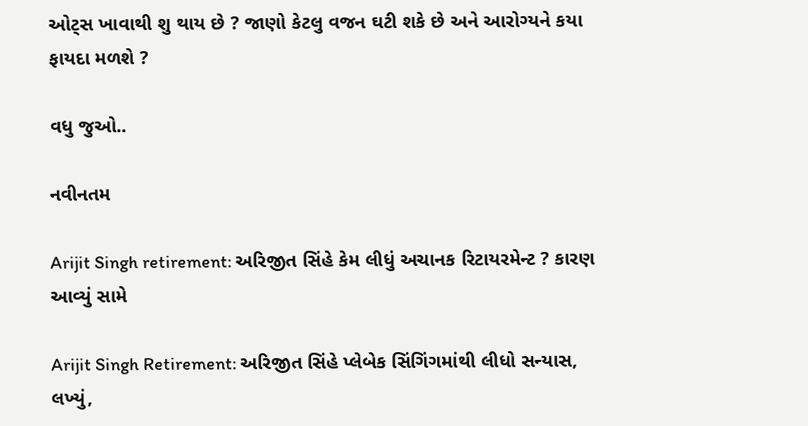ઓટ્સ ખાવાથી શુ થાય છે ? જાણો કેટલુ વજન ઘટી શકે છે અને આરોગ્યને કયા ફાયદા મળશે ?

વધુ જુઓ..

નવીનતમ

Arijit Singh retirement: અરિજીત સિંહે કેમ લીધું અચાનક રિટાયરમેન્ટ ? કારણ આવ્યું સામે

Arijit Singh Retirement: અરિજીત સિંહે પ્લેબેક સિંગિંગમાંથી લીધો સન્યાસ, લખ્યું,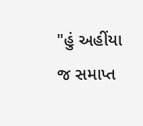"હું અહીંયા જ સમાપ્ત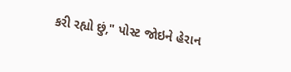કરી રહ્યો છું," પોસ્ટ જોઇને હેરાન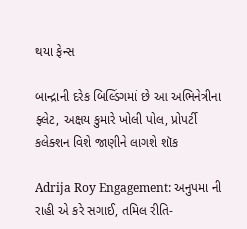થયા ફેન્સ

બાન્દ્રાની દરેક બિલ્ડિંગમાં છે આ અભિનેત્રીના ફ્લેટ, અક્ષય કુમારે ખોલી પોલ, પ્રોપર્ટી કલેક્શન વિશે જાણીને લાગશે શૉક

Adrija Roy Engagement: અનુપમા ની રાહી એ કરે સગાઈ, તમિલ રીતિ-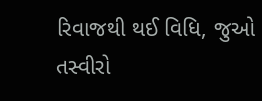રિવાજથી થઈ વિધિ, જુઓ તસ્વીરો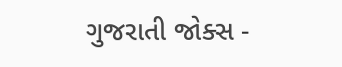ગુજરાતી જોક્સ -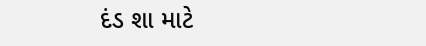દંડ શા માટે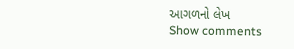આગળનો લેખ
Show comments